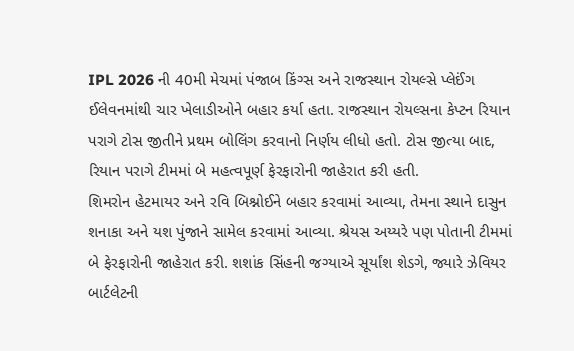IPL 2026 ની 40મી મેચમાં પંજાબ કિંગ્સ અને રાજસ્થાન રોયલ્સે પ્લેઈંગ ઈલેવનમાંથી ચાર ખેલાડીઓને બહાર કર્યા હતા. રાજસ્થાન રોયલ્સના કેપ્ટન રિયાન પરાગે ટોસ જીતીને પ્રથમ બોલિંગ કરવાનો નિર્ણય લીધો હતો. ટોસ જીત્યા બાદ, રિયાન પરાગે ટીમમાં બે મહત્વપૂર્ણ ફેરફારોની જાહેરાત કરી હતી.
શિમરોન હેટમાયર અને રવિ બિશ્નોઈને બહાર કરવામાં આવ્યા, તેમના સ્થાને દાસુન શનાકા અને યશ પુંજાને સામેલ કરવામાં આવ્યા. શ્રેયસ અય્યરે પણ પોતાની ટીમમાં બે ફેરફારોની જાહેરાત કરી. શશાંક સિંહની જગ્યાએ સૂર્યાંશ શેડગે, જ્યારે ઝેવિયર બાર્ટલેટની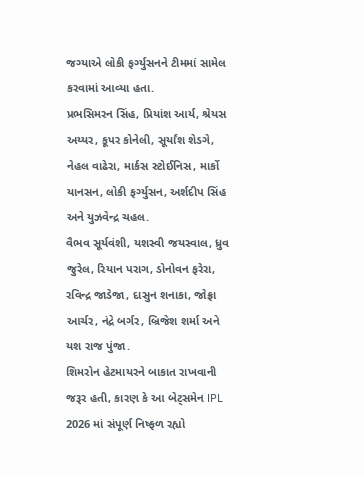જગ્યાએ લોકી ફર્ગ્યુસનને ટીમમાં સામેલ કરવામાં આવ્યા હતા.
પ્રભસિમરન સિંહ, પ્રિયાંશ આર્ય, શ્રેયસ અય્યર, કૂપર કોનેલી, સૂર્યાંશ શેડગે, નેહલ વાઢેરા, માર્કસ સ્ટોઈનિસ, માર્કો યાનસન, લોકી ફર્ગ્યુસન, અર્શદીપ સિંહ અને યુઝવેન્દ્ર ચહલ.
વૈભવ સૂર્યવંશી, યશસ્વી જયસ્વાલ, ધ્રુવ જુરેલ, રિયાન પરાગ, ડોનોવન ફરેરા, રવિન્દ્ર જાડેજા, દાસુન શનાકા, જોફ્રા આર્ચર, નંદ્રે બર્ગર, બ્રિજેશ શર્મા અને યશ રાજ પુંજા.
શિમરોન હેટમાયરને બાકાત રાખવાની જરૂર હતી, કારણ કે આ બેટ્સમેન IPL 2026 માં સંપૂર્ણ નિષ્ફળ રહ્યો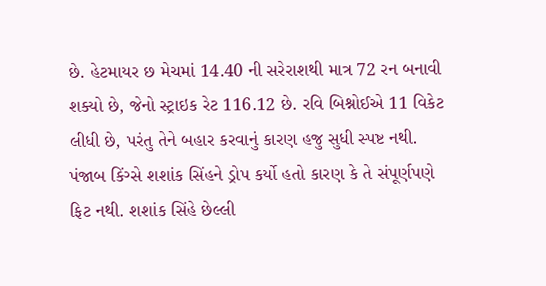છે. હેટમાયર છ મેચમાં 14.40 ની સરેરાશથી માત્ર 72 રન બનાવી શક્યો છે, જેનો સ્ટ્રાઇક રેટ 116.12 છે. રવિ બિશ્નોઈએ 11 વિકેટ લીધી છે, પરંતુ તેને બહાર કરવાનું કારણ હજુ સુધી સ્પષ્ટ નથી.
પંજાબ કિંગ્સે શશાંક સિંહને ડ્રોપ કર્યો હતો કારણ કે તે સંપૂર્ણપણે ફિટ નથી. શશાંક સિંહે છેલ્લી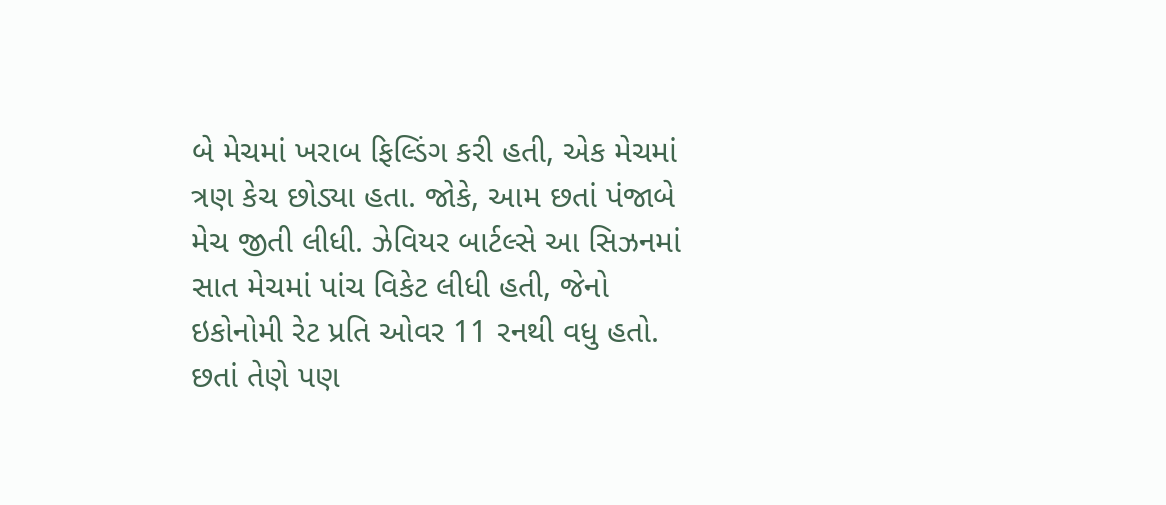બે મેચમાં ખરાબ ફિલ્ડિંગ કરી હતી, એક મેચમાં ત્રણ કેચ છોડ્યા હતા. જોકે, આમ છતાં પંજાબે મેચ જીતી લીધી. ઝેવિયર બાર્ટલ્સે આ સિઝનમાં સાત મેચમાં પાંચ વિકેટ લીધી હતી, જેનો ઇકોનોમી રેટ પ્રતિ ઓવર 11 રનથી વધુ હતો. છતાં તેણે પણ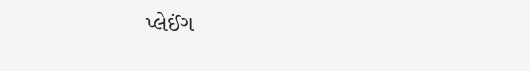પ્લેઈંગ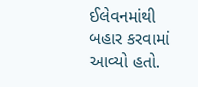ઈલેવનમાંથી બહાર કરવામાં આવ્યો હતો.